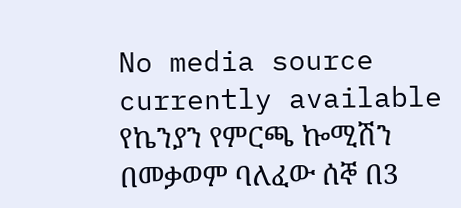No media source currently available
የኬንያን የምርጫ ኰሚሽን በመቃወም ባለፈው ሰኞ በ3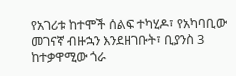የአገሪቱ ከተሞች ሰልፍ ተካሂዶ፣ የአካባቢው መገናኛ ብዙኋን እንደዘገቡት፣ ቢያንስ 3 ከተቃዋሚው ጎራ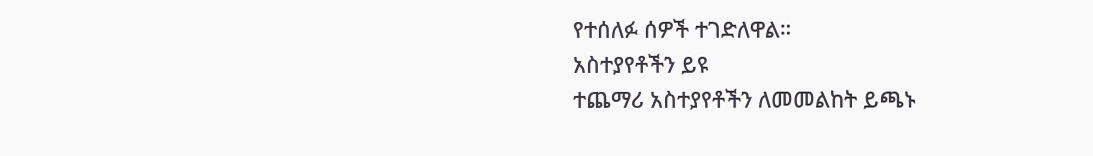የተሰለፉ ሰዎች ተገድለዋል።
አስተያየቶችን ይዩ
ተጨማሪ አስተያየቶችን ለመመልከት ይጫኑ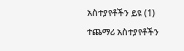አስተያየቶችን ይዩ (1)
ተጨማሪ አስተያየቶችን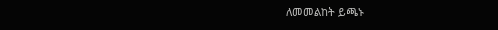ለመመልከት ይጫኑ